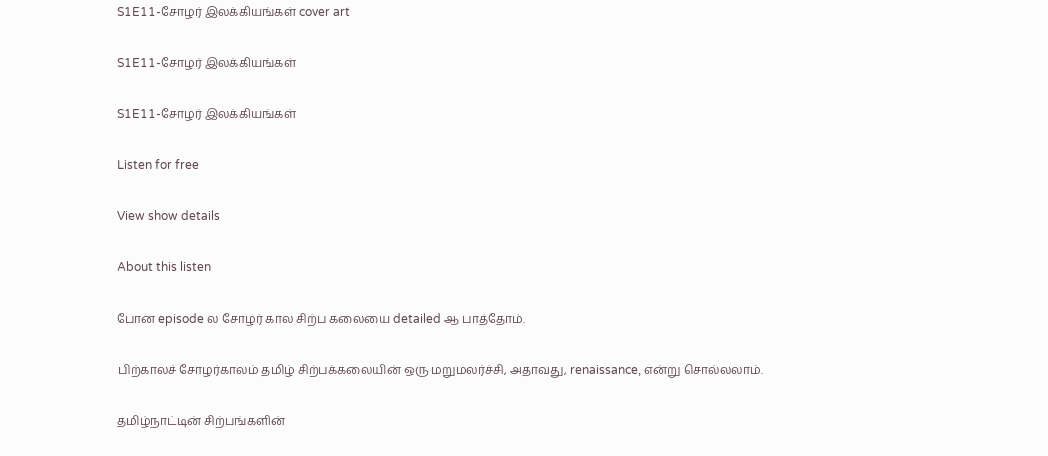S1E11-சோழர் இலக்கியங்கள் cover art

S1E11-சோழர் இலக்கியங்கள்

S1E11-சோழர் இலக்கியங்கள்

Listen for free

View show details

About this listen

போன episode ல சோழர் கால சிற்ப கலையை detailed ஆ பாத்தோம்.

பிற்காலச் சோழர்காலம் தமிழ் சிற்பக்கலையின் ஒரு மறுமலர்ச்சி, அதாவது, renaissance, என்று சொல்லலாம்.

தமிழ்நாட்டின் சிற்பங்களின்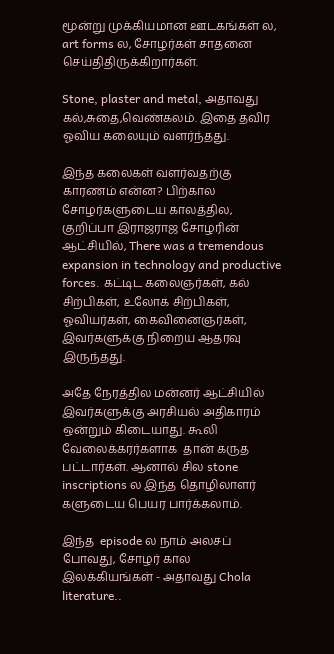மூன்று முக்கியமான ஊடகங்கள் ல, art forms ல, சோழர்கள் சாதனை செய்திதிருக்கிறார்கள்.

Stone, plaster and metal, அதாவது கல்,சுதை,வெண்கலம். இதை தவிர ஓவிய கலையும் வளர்ந்தது.

இந்த கலைகள் வளர்வதற்கு காரணம் என்ன? பிற்கால சோழர்களுடைய காலத்தில, குறிப்பா இராஜராஜ சோழரின் ஆட்சியில், There was a tremendous expansion in technology and productive forces. கட்டிட கலைஞர்கள், கல் சிற்பிகள், உலோக சிற்பிகள், ஓவியர்கள், கைவினைஞர்கள், இவர்களுக்கு நிறைய ஆதரவு இருந்தது.

அதே நேரத்தில மன்னர் ஆட்சியில் இவர்களுக்கு அரசியல் அதிகாரம் ஒன்றும் கிடையாது. கூலி  வேலைக்கரர்களாக  தான் கருத பட்டார்கள். ஆனால் சில stone inscriptions ல இந்த தொழிலாளர் களுடைய பெயர பார்க்கலாம்.

இந்த  episode ல நாம் அலசப் போவது, சோழர் கால இலக்கியங்கள் - அதாவது Chola literature..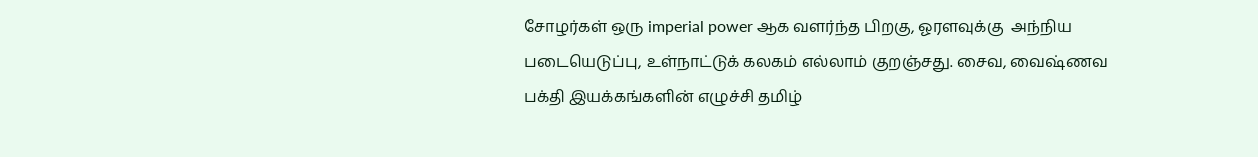சோழர்கள் ஒரு imperial power ஆக வளர்ந்த பிறகு, ஓரளவுக்கு  அந்நிய படையெடுப்பு, உள்நாட்டுக் கலகம் எல்லாம் குறஞ்சது. சைவ, வைஷ்ணவ பக்தி இயக்கங்களின் எழுச்சி தமிழ்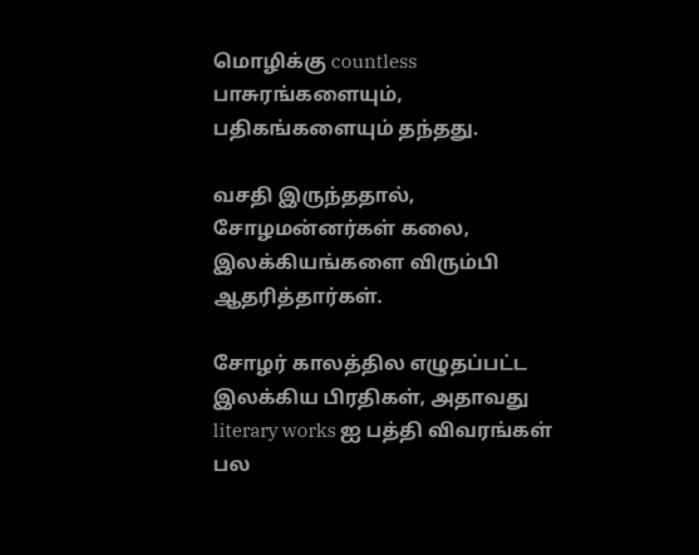மொழிக்கு countless  பாசுரங்களையும், பதிகங்களையும் தந்தது.

வசதி இருந்ததால், சோழமன்னர்கள் கலை, இலக்கியங்களை விரும்பி ஆதரித்தார்கள்.

சோழர் காலத்தில எழுதப்பட்ட இலக்கிய பிரதிகள், அதாவது literary works ஐ பத்தி விவரங்கள் பல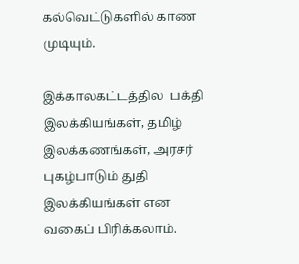கல்வெட்டுகளில் காண முடியும்.

இக்காலகட்டத்தில  பக்தி இலக்கியங்கள், தமிழ் இலக்கணங்கள், அரசர் புகழ்பாடும் துதி இலக்கியங்கள் என வகைப் பிரிக்கலாம்.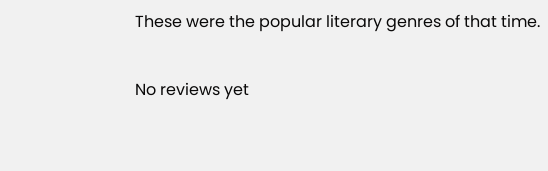These were the popular literary genres of that time.

No reviews yet